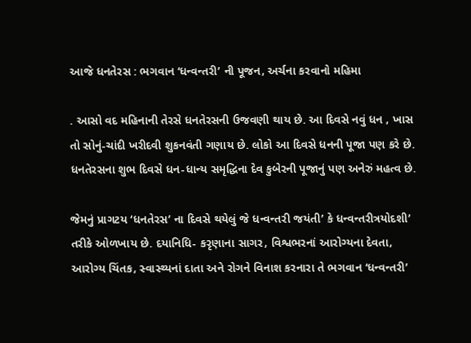આજે ધનતેરસ : ભગવાન ‘ધન્વન્તરી’ ની પૂજન, અર્ચના કરવાનો મહિમા

. આસો વદ મહિનાની તેરસે ધનતેરસની ઉજવણી થાય છે. આ દિવસે નવું ધન , ખાસ તો સોનું-ચાંદી ખરીદવી શુકનવંતી ગણાય છે. લોકો આ દિવસે ધનની પૂજા પણ કરે છે. ધનતેરસના શુભ દિવસે ધન-ધાન્ય સમૃદ્ધિના દેવ કુબેરની પૂજાનું પણ અનેરું મહત્વ છે.

જેમનું પ્રાગટય ‘ધનતેરસ’ ના દિવસે થયેલું જે ધન્વન્તરી જયંતી’ કે ધન્વન્તરીત્રયોદશી’ તરીકે ઓળખાય છે. દયાનિધિ- કરૃણાના સાગર, વિશ્વભરનાં આરોગ્યના દેવતા, આરોગ્ય ચિંતક, સ્વાસ્થ્યનાં દાતા અને રોગને વિનાશ કરનારા તે ભગવાન ‘ધન્વન્તરી’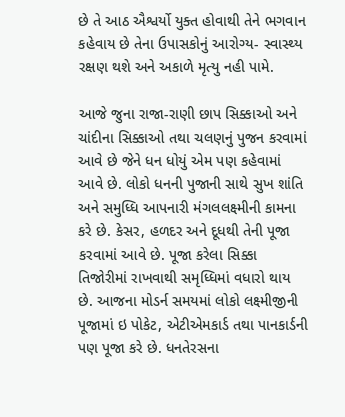છે તે આઠ ઐશ્વર્યો યુક્ત હોવાથી તેને ભગવાન કહેવાય છે તેના ઉપાસકોનું આરોગ્ય- સ્વાસ્થ્ય રક્ષણ થશે અને અકાળે મૃત્યુ નહી પામે.

આજે જુના રાજા-રાણી છાપ સિક્કાઓ અને ચાંદીના સિક્કાઓ તથા ચલણનું પુજન કરવામાં આવે છે જેને ધન ધોયું એમ પણ કહેવામાં આવે છે. લોકો ધનની પુજાની સાથે સુખ શાંતિ અને સમુધ્ધિ આપનારી મંગલલક્ષ્મીની કામના કરે છે. કેસર, હળદર અને દૂધથી તેની પૂજા કરવામાં આવે છે. પૂજા કરેલા સિક્કા તિજોરીમાં રાખવાથી સમૃધ્ધિમાં વધારો થાય છે. આજના મોડર્ન સમયમાં લોકો લક્ષ્મીજીની પૂજામાં ઇ પોકેટ, એટીએમકાર્ડ તથા પાનકાર્ડની પણ પૂજા કરે છે. ધનતેરસના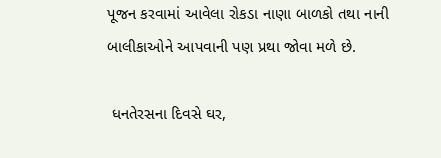પૂજન કરવામાં આવેલા રોકડા નાણા બાળકો તથા નાની બાલીકાઓને આપવાની પણ પ્રથા જોવા મળે છે.

 ધનતેરસના દિવસે ઘર,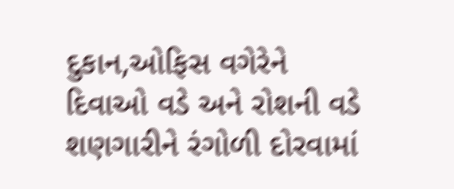દુકાન,ઓફિસ વગેરેને દિવાઓ વડે અને રોશની વડે શણગારીને રંગોળી દોરવામાં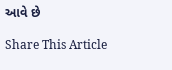આવે છે

Share This Article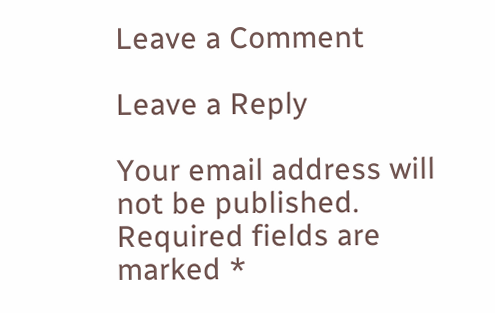Leave a Comment

Leave a Reply

Your email address will not be published. Required fields are marked *